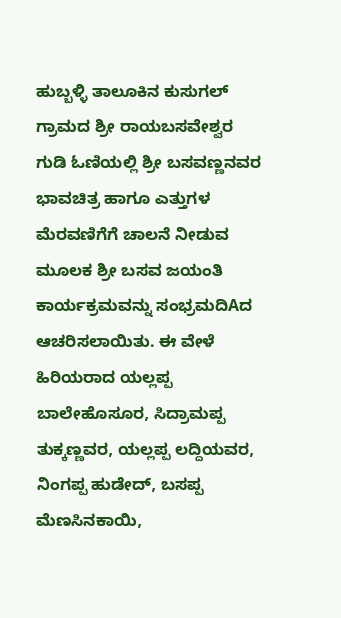ಹುಬ್ಬಳ್ಳಿ ತಾಲೂಕಿನ ಕುಸುಗಲ್ ಗ್ರಾಮದ ಶ್ರೀ ರಾಯಬಸವೇಶ್ವರ ಗುಡಿ ಓಣಿಯಲ್ಲಿ ಶ್ರೀ ಬಸವಣ್ಣನವರ ಭಾವಚಿತ್ರ ಹಾಗೂ ಎತ್ತುಗಳ ಮೆರವಣಿಗೆಗೆ ಚಾಲನೆ ನೀಡುವ ಮೂಲಕ ಶ್ರೀ ಬಸವ ಜಯಂತಿ ಕಾರ್ಯಕ್ರಮವನ್ನು ಸಂಭ್ರಮದಿAದ ಆಚರಿಸಲಾಯಿತು. ಈ ವೇಳೆ ಹಿರಿಯರಾದ ಯಲ್ಲಪ್ಪ ಬಾಲೇಹೊಸೂರ, ಸಿದ್ರಾಮಪ್ಪ ತುಕ್ಕಣ್ಣವರ, ಯಲ್ಲಪ್ಪ ಲದ್ದಿಯವರ, ನಿಂಗಪ್ಪ ಹುಡೇದ್, ಬಸಪ್ಪ ಮೆಣಸಿನಕಾಯಿ,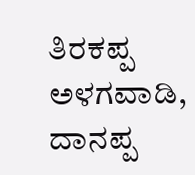ತಿರಕಪ್ಪ ಅಳಗವಾಡಿ, ದಾನಪ್ಪ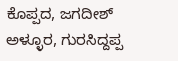ಕೊಪ್ಪದ, ಜಗದೀಶ್ ಅಳ್ಳೂರ, ಗುರಸಿದ್ದಪ್ಪ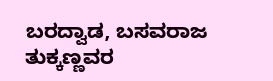ಬರದ್ವಾಡ, ಬಸವರಾಜ ತುಕ್ಕಣ್ಣವರ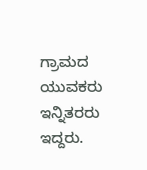ಗ್ರಾಮದ ಯುವಕರು ಇನ್ನಿತರರು ಇದ್ದರು.